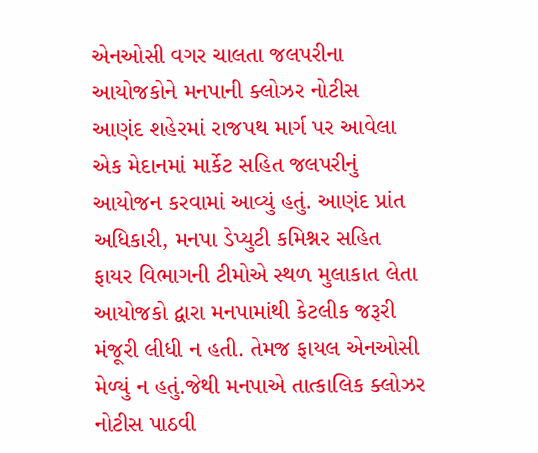એનઓસી વગર ચાલતા જલપરીના આયોજકોને મનપાની ક્લોઝર નોટીસ
આણંદ શહેરમાં રાજપથ માર્ગ પર આવેલા એક મેદાનમાં માર્કેટ સહિત જલપરીનું આયોજન કરવામાં આવ્યું હતું. આણંદ પ્રાંત અધિકારી, મનપા ડેપ્યુટી કમિશ્નર સહિત ફાયર વિભાગની ટીમોએ સ્થળ મુલાકાત લેતા આયોજકો દ્વારા મનપામાંથી કેટલીક જરૂરી મંજૂરી લીધી ન હતી. તેમજ ફાયલ એનઓસી મેળ્યું ન હતું.જેથી મનપાએ તાત્કાલિક ક્લોઝર નોટીસ પાઠવી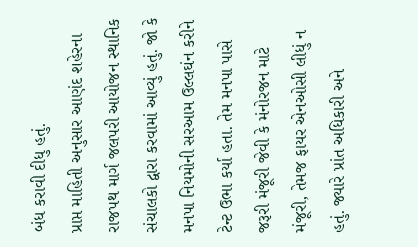બંધ કરાવી દીધુ હતું.
પ્રાપ્ત માહિતી અનુસાર આણંદ શહેરના રાજપથ માર્ગ જલપરી આયોજન સ્થાનિક સંચાલકો દ્વારા કરવામાં આવ્યું હતું. જો કે મનપા નિયમોની સરઆમ ઉલ્લઘંન કરીને ટેન્ટ ઉભા કર્યા હતા. તેમ મનપા પાસે જરૂરી મંજૂરી જેવી કે મંનોરજન માટે મંજૂરી, તેમજ ફાયર એનઓસી લીધું ન હતું. જ્યારે પ્રાંત અધિકારી અને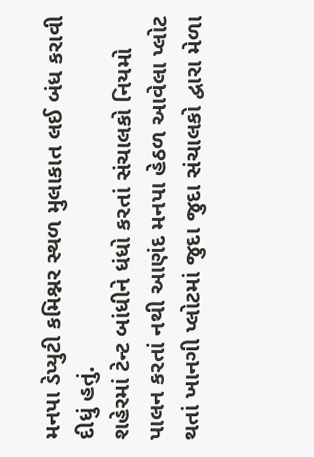મનપા ડેપ્યુટી કમિશ્નર સ્થળ મુલાકાત લઈ બંધ કરાવી દીધું હતું.
શહેરમાં ટેન્ટ બાંધીને ધંધો કરતાં સંચાલકો નિયમો પાલન કરતાં નથી આણંદ મનપા હેઠળ આવેલા પ્લોટ થતાં ખાનગી પ્લોટમાં જુદા જુદા સંચાલકો દ્વારા મેળા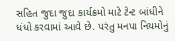સહિત જુદા જુદા કાર્યક્રમો માટે ટેન્ટ બાંધીને ધંધો કરવામાં આવે છે. પરંતુ મનપા નિયમોનું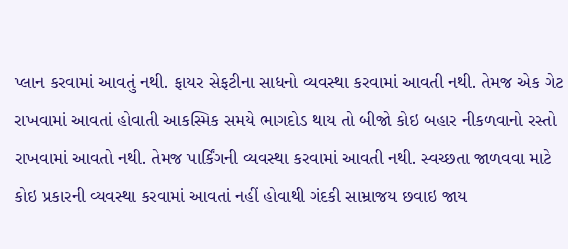પ્લાન કરવામાં આવતું નથી. ફાયર સેફટીના સાધનો વ્યવસ્થા કરવામાં આવતી નથી. તેમજ એક ગેટ રાખવામાં આવતાં હોવાતી આકસ્મિક સમયે ભાગદોડ થાય તો બીજો કોઇ બહાર નીકળવાનો રસ્તો રાખવામાં આવતો નથી. તેમજ પાર્કિંગની વ્યવસ્થા કરવામાં આવતી નથી. સ્વચ્છતા જાળવવા માટે કોઇ પ્રકારની વ્યવસ્થા કરવામાં આવતાં નહીં હોવાથી ગંદકી સામ્રાજય છવાઇ જાય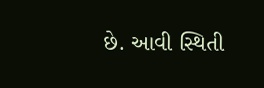છે. આવી સ્થિતી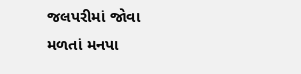જલપરીમાં જોવા મળતાં મનપા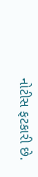નોટીસ ફટકારી છે.